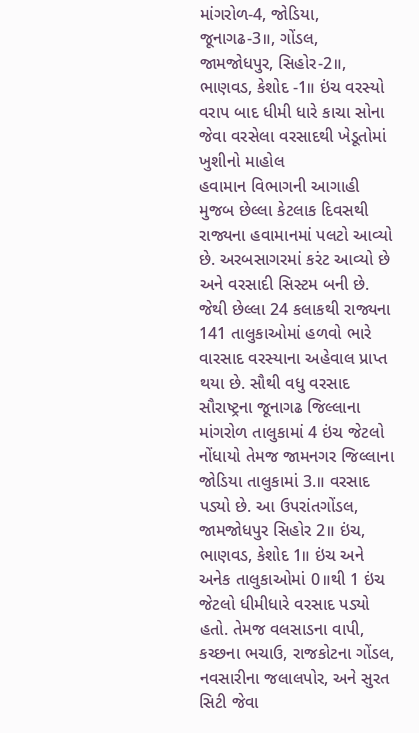માંગરોળ-4, જોડિયા, જૂનાગઢ-3॥, ગોંડલ, જામજોધપુર, સિહોર-2॥, ભાણવડ, કેશોદ -1॥ ઇંચ વરસ્યો
વરાપ બાદ ધીમી ધારે કાચા સોના જેવા વરસેલા વરસાદથી ખેડૂતોમાં ખુશીનો માહોલ
હવામાન વિભાગની આગાહી મુજબ છેલ્લા કેટલાક દિવસથી રાજ્યના હવામાનમાં પલટો આવ્યો છે. અરબસાગરમાં કરંટ આવ્યો છે અને વરસાદી સિસ્ટમ બની છે. જેથી છેલ્લા 24 કલાકથી રાજ્યના 141 તાલુકાઓમાં હળવો ભારે વારસાદ વરસ્યાના અહેવાલ પ્રાપ્ત થયા છે. સૌથી વધુ વરસાદ સૌરાષ્ટ્રના જૂનાગઢ જિલ્લાના માંગરોળ તાલુકામાં 4 ઇંચ જેટલો નોંધાયો તેમજ જામનગર જિલ્લાના જોડિયા તાલુકામાં 3.॥ વરસાદ પડ્યો છે. આ ઉપરાંતગોંડલ, જામજોધપુર સિહોર 2॥ ઇંચ, ભાણવડ, કેશોદ 1॥ ઇંચ અને અનેક તાલુકાઓમાં 0॥થી 1 ઇંચ જેટલો ધીમીધારે વરસાદ પડ્યો હતો. તેમજ વલસાડના વાપી, કચ્છના ભચાઉ, રાજકોટના ગોંડલ, નવસારીના જલાલપોર, અને સુરત સિટી જેવા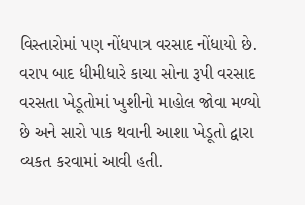વિસ્તારોમાં પણ નોંધપાત્ર વરસાદ નોંધાયો છે. વરાપ બાદ ધીમીધારે કાચા સોના રૂપી વરસાદ વરસતા ખેડૂતોમાં ખુશીનો માહોલ જોવા મળ્યો છે અને સારો પાક થવાની આશા ખેડૂતો દ્વારા વ્યકત કરવામાં આવી હતી.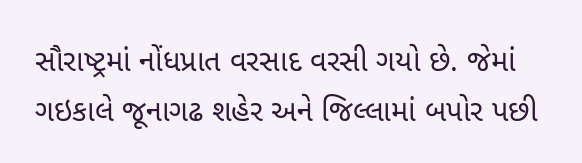સૌરાષ્ટ્રમાં નોંધપ્રાત વરસાદ વરસી ગયો છે. જેમાં ગઇકાલે જૂનાગઢ શહેર અને જિલ્લામાં બપોર પછી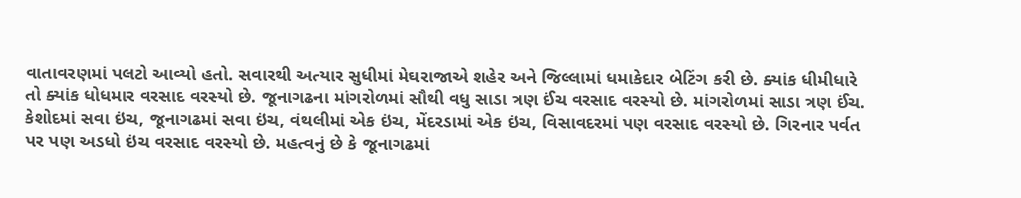વાતાવરણમાં પલટો આવ્યો હતો. સવારથી અત્યાર સુધીમાં મેઘરાજાએ શહેર અને જિલ્લામાં ધમાકેદાર બેટિંગ કરી છે. ક્યાંક ધીમીધારે તો ક્યાંક ધોધમાર વરસાદ વરસ્યો છે. જૂનાગઢના માંગરોળમાં સૌથી વધુ સાડા ત્રણ ઈંચ વરસાદ વરસ્યો છે. માંગરોળમાં સાડા ત્રણ ઈંચ. કેશોદમાં સવા ઇંચ, જૂનાગઢમાં સવા ઇંચ, વંથલીમાં એક ઇંચ, મેંદરડામાં એક ઇંચ, વિસાવદરમાં પણ વરસાદ વરસ્યો છે. ગિરનાર પર્વત પર પણ અડધો ઇંચ વરસાદ વરસ્યો છે. મહત્વનું છે કે જૂનાગઢમાં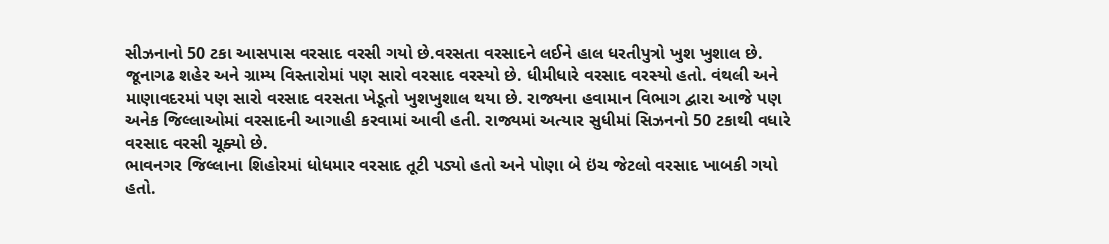સીઝનાનો 50 ટકા આસપાસ વરસાદ વરસી ગયો છે.વરસતા વરસાદને લઈને હાલ ધરતીપુત્રો ખુશ ખુશાલ છે. જૂનાગઢ શહેર અને ગ્રામ્ય વિસ્તારોમાં પણ સારો વરસાદ વરસ્યો છે. ધીમીધારે વરસાદ વરસ્યો હતો. વંથલી અને માણાવદરમાં પણ સારો વરસાદ વરસતા ખેડૂતો ખુશખુશાલ થયા છે. રાજ્યના હવામાન વિભાગ દ્વારા આજે પણ અનેક જિલ્લાઓમાં વરસાદની આગાહી કરવામાં આવી હતી. રાજ્યમાં અત્યાર સુધીમાં સિઝનનો 50 ટકાથી વધારે વરસાદ વરસી ચૂક્યો છે.
ભાવનગર જિલ્લાના શિહોરમાં ધોધમાર વરસાદ તૂટી પડ્યો હતો અને પોણા બે ઇંચ જેટલો વરસાદ ખાબકી ગયો હતો.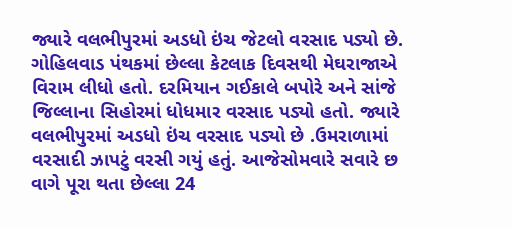જ્યારે વલભીપુરમાં અડધો ઇંચ જેટલો વરસાદ પડ્યો છે. ગોહિલવાડ પંથકમાં છેલ્લા કેટલાક દિવસથી મેઘરાજાએ વિરામ લીધો હતો. દરમિયાન ગઈકાલે બપોરે અને સાંજે જિલ્લાના સિહોરમાં ધોધમાર વરસાદ પડ્યો હતો. જ્યારે વલભીપુરમાં અડધો ઇંચ વરસાદ પડ્યો છે .ઉમરાળામાં વરસાદી ઝાપટું વરસી ગયું હતું. આજેસોમવારે સવારે છ વાગે પૂરા થતા છેલ્લા 24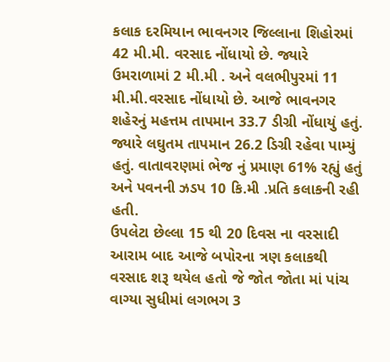કલાક દરમિયાન ભાવનગર જિલ્લાના શિહોરમાં 42 મી.મી. વરસાદ નોંધાયો છે. જ્યારે ઉમરાળામાં 2 મી.મી . અને વલભીપુરમાં 11 મી.મી.વરસાદ નોંધાયો છે. આજે ભાવનગર શહેરનું મહત્તમ તાપમાન 33.7 ડીગ્રી નોંધાયું હતું. જ્યારે લઘુતમ તાપમાન 26.2 ડિગ્રી રહેવા પામ્યું હતું. વાતાવરણમાં ભેજ નું પ્રમાણ 61% રહ્યું હતું અને પવનની ઝડપ 10 કિ.મી .પ્રતિ કલાકની રહી હતી.
ઉપલેટા છેલ્લા 15 થી 20 દિવસ ના વરસાદી આરામ બાદ આજે બપોરના ત્રણ કલાકથી વરસાદ શરૂ થયેલ હતો જે જોત જોતા માં પાંચ વાગ્યા સુધીમાં લગભગ 3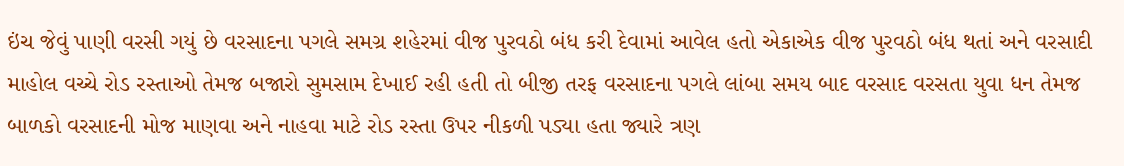ઇંચ જેવું પાણી વરસી ગયું છે વરસાદના પગલે સમગ્ર શહેરમાં વીજ પુરવઠો બંધ કરી દેવામાં આવેલ હતો એકાએક વીજ પુરવઠો બંધ થતાં અને વરસાદી માહોલ વચ્ચે રોડ રસ્તાઓ તેમજ બજારો સુમસામ દેખાઈ રહી હતી તો બીજી તરફ વરસાદના પગલે લાંબા સમય બાદ વરસાદ વરસતા યુવા ધન તેમજ બાળકો વરસાદની મોજ માણવા અને નાહવા માટે રોડ રસ્તા ઉપર નીકળી પડ્યા હતા જ્યારે ત્રણ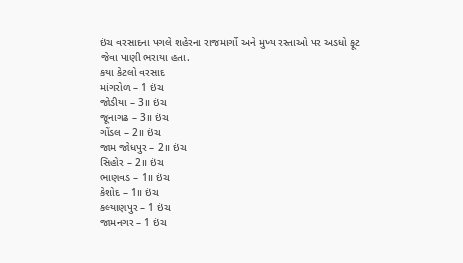ઇંચ વરસાદના પગલે શહેરના રાજમાર્ગો અને મુખ્ય રસ્તાઓ પર અડધો ફૂટ જેવા પાણી ભરાયા હતા.
કયા કેટલો વરસાદ
માંગરોળ – 1 ઇંચ
જોડીયા – 3॥ ઇંચ
જૂનાગઢ – 3॥ ઇંચ
ગોંડલ – 2॥ ઇંચ
જામ જોધપુર – 2॥ ઇંચ
સિહોર – 2॥ ઇંચ
ભાણવડ – 1॥ ઇંચ
કેશોદ – 1॥ ઇંચ
કલ્યાણપુર – 1 ઇંચ
જામનગર – 1 ઇંચ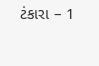ટંકારા – 1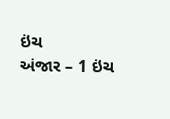ઇંચ
અંજાર – 1 ઇંચ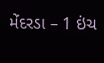મેંદરડા – 1 ઇંચ